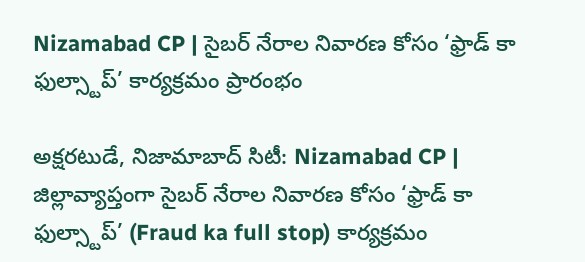Nizamabad CP | సైబర్ నేరాల నివారణ కోసం ‘ఫ్రాడ్ కా ఫుల్స్టాప్’ కార్యక్రమం ప్రారంభం

అక్షరటుడే, నిజామాబాద్ సిటీ: Nizamabad CP | జిల్లావ్యాప్తంగా సైబర్ నేరాల నివారణ కోసం ‘ఫ్రాడ్ కా ఫుల్స్టాప్’ (Fraud ka full stop) కార్యక్రమం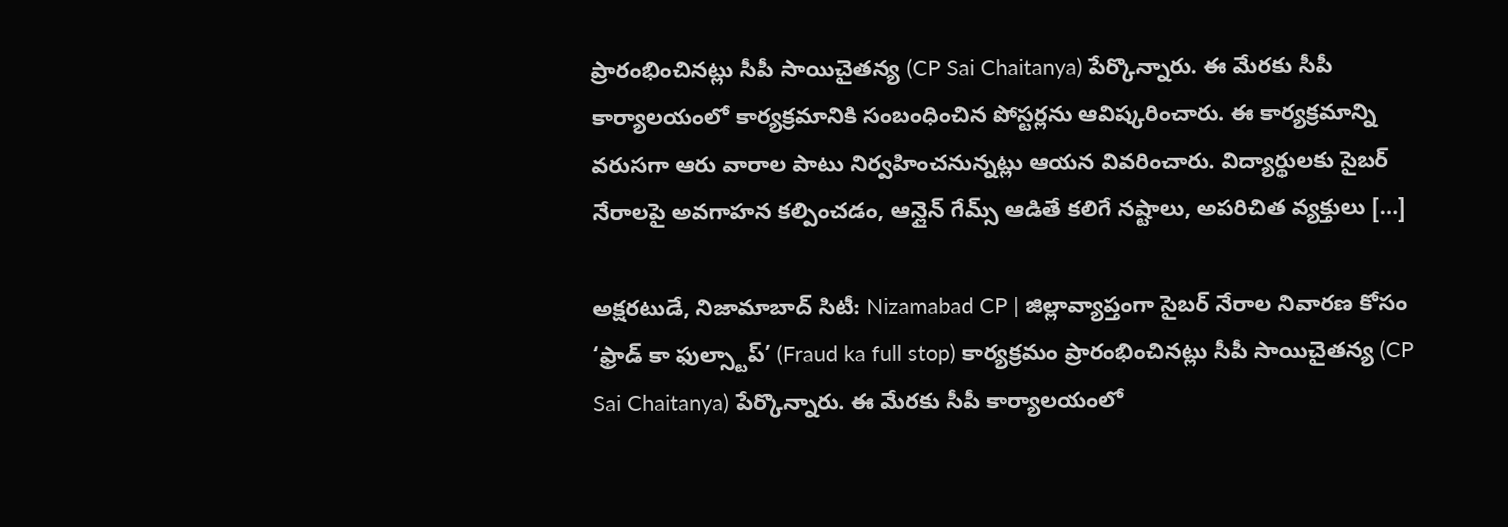ప్రారంభించినట్లు సీపీ సాయిచైతన్య (CP Sai Chaitanya) పేర్కొన్నారు. ఈ మేరకు సీపీ కార్యాలయంలో కార్యక్రమానికి సంబంధించిన పోస్టర్లను ఆవిష్కరించారు. ఈ కార్యక్రమాన్ని వరుసగా ఆరు వారాల పాటు నిర్వహించనున్నట్లు ఆయన వివరించారు. విద్యార్థులకు సైబర్ నేరాలపై అవగాహన కల్పించడం, ఆన్లైన్ గేమ్స్ ఆడితే కలిగే నష్టాలు, అపరిచిత వ్యక్తులు […]

అక్షరటుడే, నిజామాబాద్ సిటీ: Nizamabad CP | జిల్లావ్యాప్తంగా సైబర్ నేరాల నివారణ కోసం ‘ఫ్రాడ్ కా ఫుల్స్టాప్’ (Fraud ka full stop) కార్యక్రమం ప్రారంభించినట్లు సీపీ సాయిచైతన్య (CP Sai Chaitanya) పేర్కొన్నారు. ఈ మేరకు సీపీ కార్యాలయంలో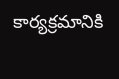కార్యక్రమానికి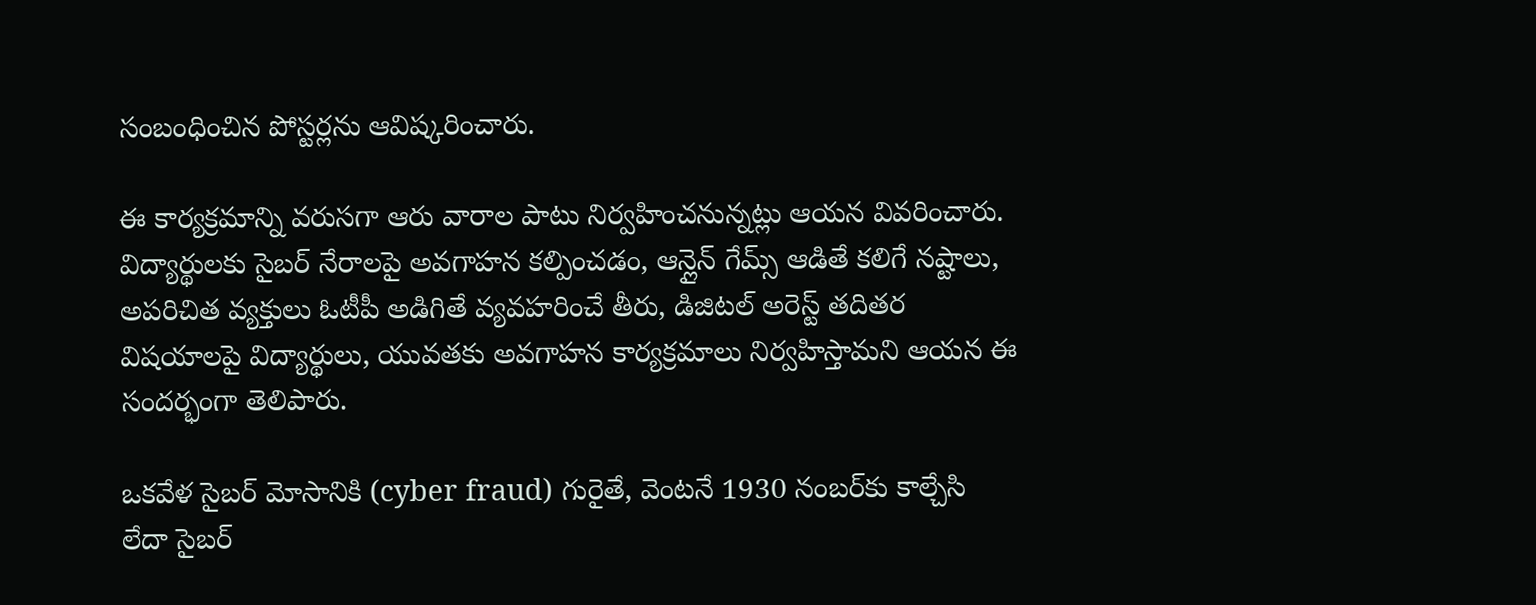సంబంధించిన పోస్టర్లను ఆవిష్కరించారు.

ఈ కార్యక్రమాన్ని వరుసగా ఆరు వారాల పాటు నిర్వహించనున్నట్లు ఆయన వివరించారు. విద్యార్థులకు సైబర్ నేరాలపై అవగాహన కల్పించడం, ఆన్లైన్ గేమ్స్ ఆడితే కలిగే నష్టాలు, అపరిచిత వ్యక్తులు ఓటీపీ అడిగితే వ్యవహరించే తీరు, డిజిటల్ అరెస్ట్ తదితర విషయాలపై విద్యార్థులు, యువతకు అవగాహన కార్యక్రమాలు నిర్వహిస్తామని ఆయన ఈ సందర్భంగా తెలిపారు.

ఒకవేళ సైబర్ మోసానికి (cyber fraud) గురైతే, వెంటనే 1930 నంబర్‌కు కాల్చేసి లేదా సైబర్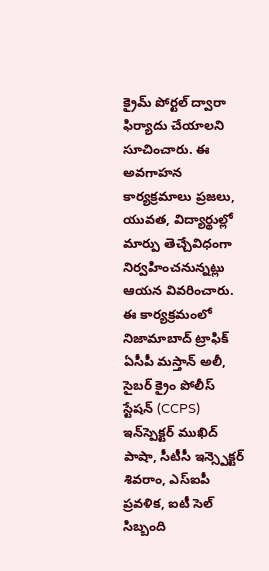క్రైమ్ పోర్టల్ ద్వారా ఫిర్యాదు చేయాలని సూచించారు. ఈ అవగాహన కార్యక్రమాలు ప్రజలు, యువత, విద్యార్థుల్లో మార్పు తెచ్చేవిధంగా నిర్వహించనున్నట్లు ఆయన వివరించారు. ఈ కార్యక్రమంలో నిజామాబాద్ ట్రాఫిక్ ఏసీపీ మస్తాన్ అలీ, సైబర్ క్రైం పోలీస్ స్టేషన్ (CCPS) ఇన్‌స్పెక్టర్ ముఖిద్ పాషా, సీటీసీ ఇన్స్పెక్టర్ శివరాం, ఎస్ఐపీ ప్రవళిక, ఐటీ సెల్ సిబ్బంది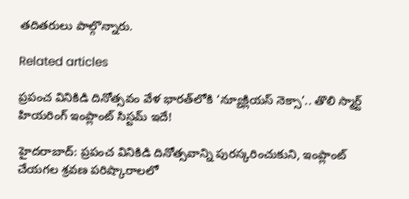తదితరులు పాల్గొన్నారు.

Related articles

ప్రపంచ వినికిడి దినోత్సవం వేళ భారత్‌లోకి ‘న్యూక్లియస్ నెక్సా’.. తొలి స్మార్ట్ హియరింగ్ ఇంప్లాంట్ సిస్టమ్ ఇదే!

హైదరాబాద్: ప్రపంచ వినికిడి దినోత్సవాన్ని పురస్కరించుకుని, ఇంప్లాంట్ చేయగల శ్రవణ పరిష్కారాలలో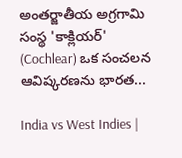అంతర్జాతీయ అగ్రగామి సంస్థ 'కాక్లియర్' (Cochlear) ఒక సంచలన ఆవిష్కరణను భారత...

India vs West Indies |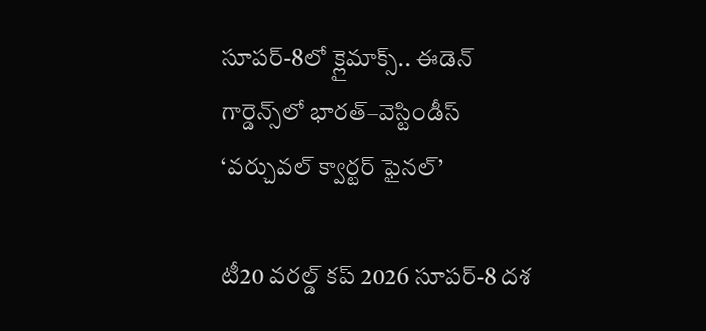సూపర్-8లో క్లైమాక్స్.. ఈడెన్ గార్డెన్స్‌లో భారత్–వెస్టిండీస్ ‘వర్చువల్ క్వార్టర్ ఫైనల్’

టీ20 వరల్డ్ కప్ 2026 సూపర్-8 దశ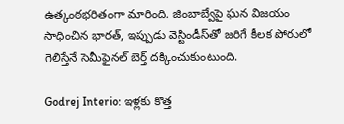ఉత్కంఠభరితంగా మారింది. జింబాబ్వేపై ఘన విజయం సాధించిన భారత్, ఇప్పుడు వెస్టిండీస్‌తో జరిగే కీలక పోరులో గెలిస్తేనే సెమీఫైనల్ బెర్త్ దక్కించుకుంటుంది.

Godrej Interio: ఇళ్లకు కొత్త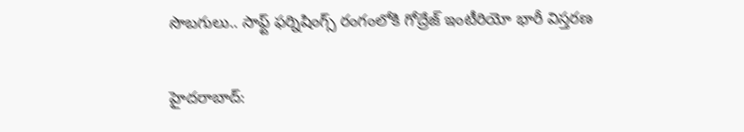సొబగులు.. సాఫ్ట్ ఫర్నిషింగ్స్ రంగంలోకి గోద్రేజ్ ఇంటీరియో భారీ విస్తరణ

హైదరాబాద్: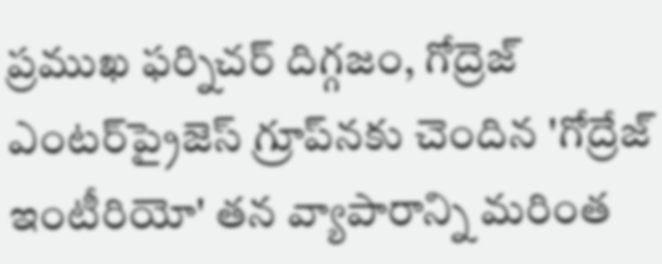ప్రముఖ ఫర్నిచర్ దిగ్గజం, గోద్రెజ్ ఎంటర్‌ప్రైజెస్ గ్రూప్‌నకు చెందిన 'గోద్రేజ్ ఇంటీరియో' తన వ్యాపారాన్ని మరింత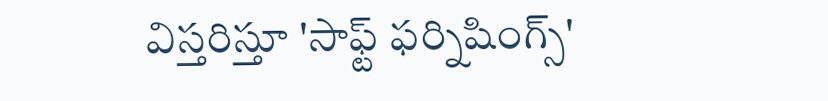విస్తరిస్తూ 'సాఫ్ట్ ఫర్నిషింగ్స్'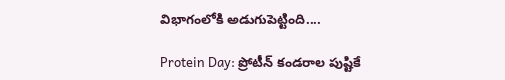విభాగంలోకి అడుగుపెట్టింది....

Protein Day: ప్రోటీన్ కండరాల పుష్టికే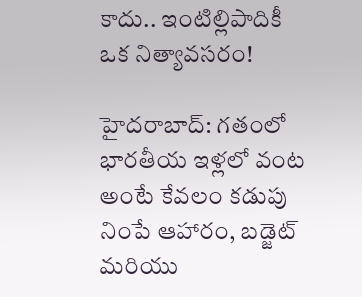కాదు.. ఇంటిల్లిపాదికీ ఒక నిత్యావసరం!

హైదరాబాద్: గతంలో భారతీయ ఇళ్లలో వంట అంటే కేవలం కడుపు నింపే ఆహారం, బడ్జెట్ మరియు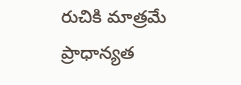రుచికి మాత్రమే ప్రాధాన్యత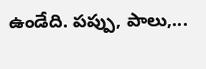ఉండేది. పప్పు, పాలు,...